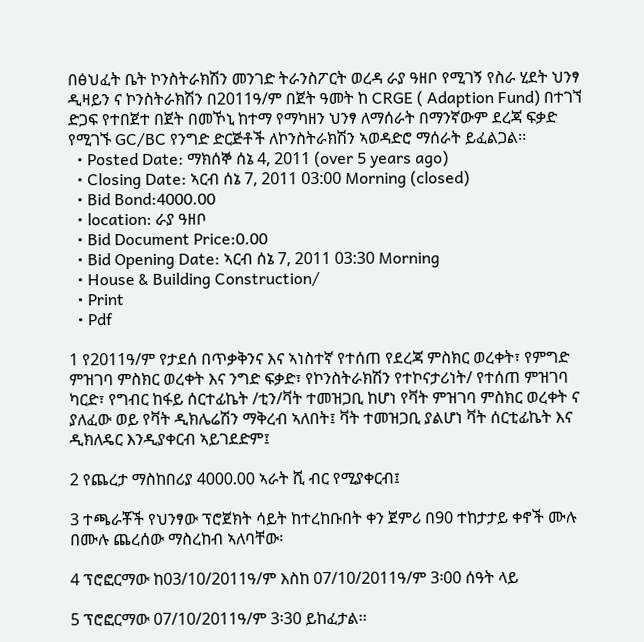በፅህፈት ቤት ኮንስትራክሽን መንገድ ትራንስፖርት ወረዳ ራያ ዓዘቦ የሚገኝ የስራ ሂደት ህንፃ ዲዛይን ና ኮንስትራክሽን በ2011ዓ/ም በጀት ዓመት ከ CRGE ( Adaption Fund) በተገኘ ድጋፍ የተበጀተ በጀት በመኾኒ ከተማ የማካዘን ህንፃ ለማሰራት በማንኛውም ደረጃ ፍቃድ የሚገኙ GC/BC የንግድ ድርጅቶች ለኮንስትራክሽን ኣወዳድሮ ማሰራት ይፈልጋል፡፡
  • Posted Date: ማክሰኞ ሰኔ 4, 2011 (over 5 years ago)
  • Closing Date: ኣርብ ሰኔ 7, 2011 03:00 Morning (closed)
  • Bid Bond:4000.00
  • location: ራያ ዓዘቦ
  • Bid Document Price:0.00
  • Bid Opening Date: ኣርብ ሰኔ 7, 2011 03:30 Morning
  • House & Building Construction/
  • Print
  • Pdf

1 የ2011ዓ/ም የታደሰ በጥቃቅንና እና ኣነስተኛ የተሰጠ የደረጃ ምስክር ወረቀት፣ የምግድ ምዝገባ ምስክር ወረቀት እና ንግድ ፍቃድ፣ የኮንስትራክሽን የተኮናታሪነት/ የተሰጠ ምዝገባ ካርድ፣ የግብር ከፋይ ሰርተፊኬት /ቲን/ቫት ተመዝጋቢ ከሆነ የቫት ምዝገባ ምስክር ወረቀት ና ያለፈው ወይ የቫት ዲክሌሬሽን ማቅረብ ኣለበት፤ ቫት ተመዝጋቢ ያልሆነ ቫት ሰርቲፊኬት እና ዲክለዴር እንዲያቀርብ ኣይገደድም፤

2 የጨረታ ማስከበሪያ 4000.00 ኣራት ሺ ብር የሚያቀርብ፤

3 ተጫራቾች የህንፃው ፕሮጀክት ሳይት ከተረከቡበት ቀን ጀምሪ በ90 ተከታታይ ቀኖች ሙሉ በሙሉ ጨረሰው ማስረከብ ኣለባቸው፡

4 ፕሮፎርማው ከ03/10/2011ዓ/ም እስከ 07/10/2011ዓ/ም 3፡00 ሰዓት ላይ

5 ፕሮፎርማው 07/10/2011ዓ/ም 3፡30 ይከፈታል፡፡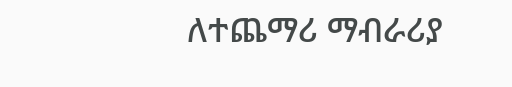ለተጨማሪ ማብራሪያ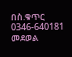በስ.ቁጥር 0346-640181 መደወል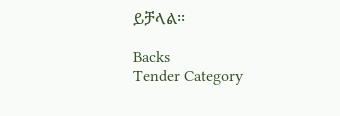ይቻላል፡፡

Backs
Tender Category